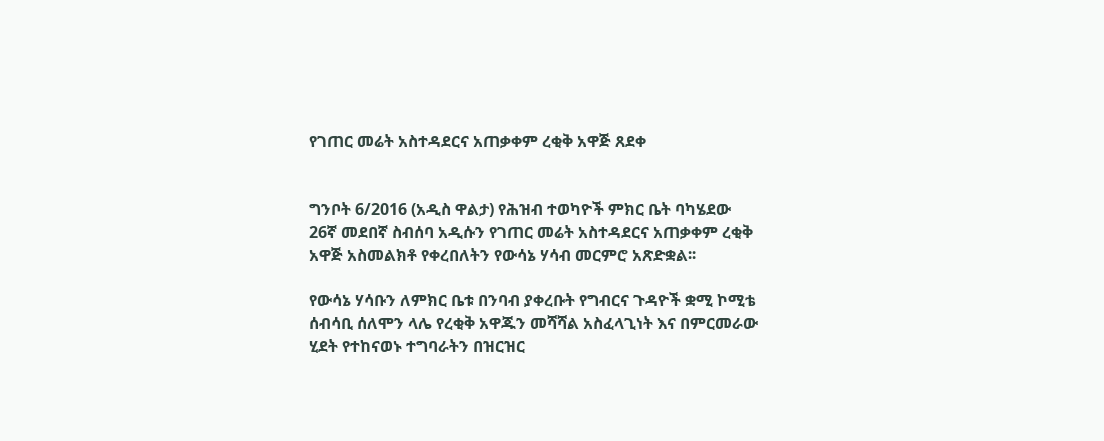የገጠር መሬት አስተዳደርና አጠቃቀም ረቂቅ አዋጅ ጸደቀ


ግንቦት 6/2016 (አዲስ ዋልታ) የሕዝብ ተወካዮች ምክር ቤት ባካሄደው 26ኛ መደበኛ ስብሰባ አዲሱን የገጠር መሬት አስተዳደርና አጠቃቀም ረቂቅ አዋጅ አስመልክቶ የቀረበለትን የውሳኔ ሃሳብ መርምሮ አጽድቋል፡፡

የውሳኔ ሃሳቡን ለምክር ቤቱ በንባብ ያቀረቡት የግብርና ጉዳዮች ቋሚ ኮሚቴ ሰብሳቢ ሰለሞን ላሌ የረቂቅ አዋጁን መሻሻል አስፈላጊነት እና በምርመራው ሂደት የተከናወኑ ተግባራትን በዝርዝር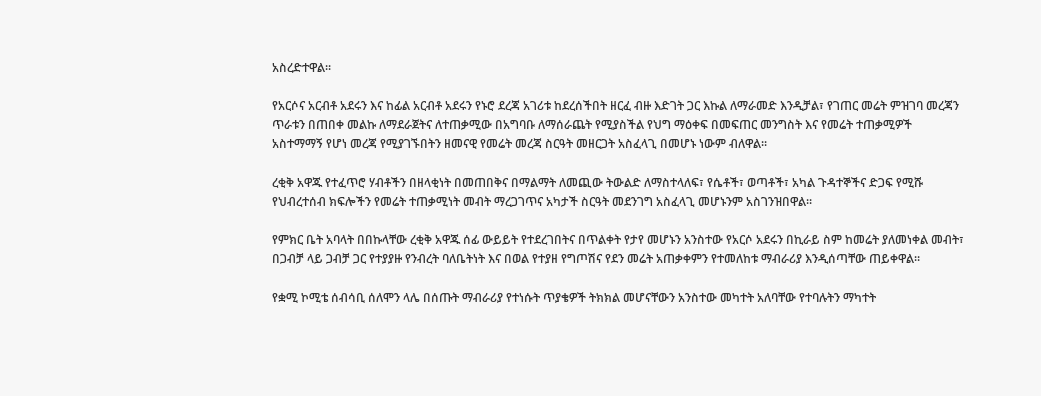አስረድተዋል፡፡

የአርሶና አርብቶ አደሩን እና ከፊል አርብቶ አደሩን የኑሮ ደረጃ አገሪቱ ከደረሰችበት ዘርፈ ብዙ እድገት ጋር እኩል ለማራመድ እንዲቻል፣ የገጠር መሬት ምዝገባ መረጃን ጥራቱን በጠበቀ መልኩ ለማደራጀትና ለተጠቃሚው በአግባቡ ለማሰራጨት የሚያስችል የህግ ማዕቀፍ በመፍጠር መንግስት እና የመሬት ተጠቃሚዎች አስተማማኝ የሆነ መረጃ የሚያገኙበትን ዘመናዊ የመሬት መረጃ ስርዓት መዘርጋት አስፈላጊ በመሆኑ ነውም ብለዋል፡፡

ረቂቅ አዋጁ የተፈጥሮ ሃብቶችን በዘላቂነት በመጠበቅና በማልማት ለመጪው ትውልድ ለማስተላለፍ፣ የሴቶች፣ ወጣቶች፣ አካል ጉዳተኞችና ድጋፍ የሚሹ የህብረተሰብ ክፍሎችን የመሬት ተጠቃሚነት መብት ማረጋገጥና አካታች ስርዓት መደንገግ አስፈላጊ መሆኑንም አስገንዝበዋል፡፡

የምክር ቤት አባላት በበኩላቸው ረቂቅ አዋጁ ሰፊ ውይይት የተደረገበትና በጥልቀት የታየ መሆኑን አንስተው የአርሶ አደሩን በኪራይ ስም ከመሬት ያለመነቀል መብት፣ በጋብቻ ላይ ጋብቻ ጋር የተያያዙ የንብረት ባለቤትነት እና በወል የተያዘ የግጦሽና የደን መሬት አጠቃቀምን የተመለከቱ ማብራሪያ እንዲሰጣቸው ጠይቀዋል፡፡

የቋሚ ኮሚቴ ሰብሳቢ ሰለሞን ላሌ በሰጡት ማብራሪያ የተነሱት ጥያቄዎች ትክክል መሆናቸውን አንስተው መካተት አለባቸው የተባሉትን ማካተት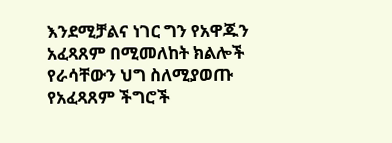እንደሚቻልና ነገር ግን የአዋጁን አፈጻጸም በሚመለከት ክልሎች የራሳቸውን ህግ ስለሚያወጡ የአፈጻጸም ችግሮች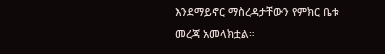እንደማይኖር ማስረዳታቸውን የምክር ቤቱ መረጃ አመላክቷል።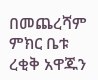በመጨረሻም ምክር ቤቱ ረቂቅ አዋጁን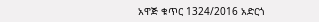አዋጅ ቁጥር 1324/2016 አድርጎ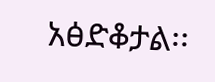አፅድቆታል፡፡